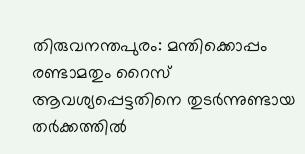തിരുവനന്തപുരം: മന്തിക്കൊപ്പം രണ്ടാമതും റൈസ് ആവശ്യപ്പെട്ടതിനെ തുടർന്നുണ്ടായ തർക്കത്തിൽ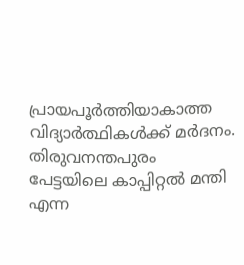പ്രായപൂർത്തിയാകാത്ത വിദ്യാർത്ഥികൾക്ക് മർദനം. തിരുവനന്തപുരം പേട്ടയിലെ കാപ്പിറ്റൽ മന്തി എന്ന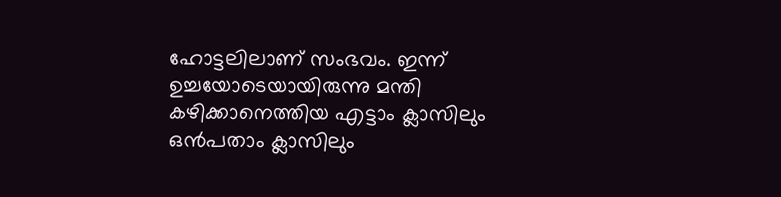ഹോട്ടലിലാണ് സംഭവം. ഇന്ന് ഉച്ചയോടെയായിരുന്നു മന്തി കഴിക്കാനെത്തിയ എട്ടാം ക്ലാസിലും ഒൻപതാം ക്ലാസിലും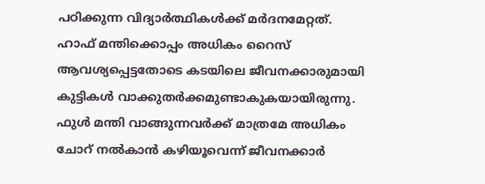പഠിക്കുന്ന വിദ്യാർത്ഥികൾക്ക് മർദനമേറ്റത്. ഹാഫ് മന്തിക്കൊപ്പം അധികം റൈസ് ആവശ്യപ്പെട്ടതോടെ കടയിലെ ജീവനക്കാരുമായി കുട്ടികൾ വാക്കുതർക്കമുണ്ടാകുകയായിരുന്നു.
ഫുൾ മന്തി വാങ്ങുന്നവർക്ക് മാത്രമേ അധികം ചോറ് നൽകാൻ കഴിയൂവെന്ന് ജീവനക്കാർ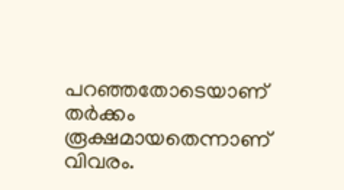പറഞ്ഞതോടെയാണ് തർക്കം രൂക്ഷമായതെന്നാണ് വിവരം.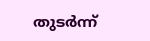തുടർന്ന്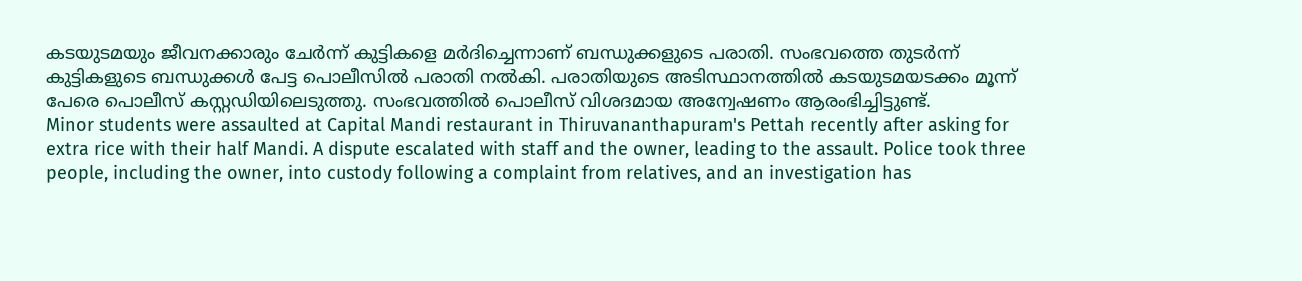കടയുടമയും ജീവനക്കാരും ചേർന്ന് കുട്ടികളെ മർദിച്ചെന്നാണ് ബന്ധുക്കളുടെ പരാതി. സംഭവത്തെ തുടർന്ന് കുട്ടികളുടെ ബന്ധുക്കൾ പേട്ട പൊലീസിൽ പരാതി നൽകി. പരാതിയുടെ അടിസ്ഥാനത്തിൽ കടയുടമയടക്കം മൂന്ന് പേരെ പൊലീസ് കസ്റ്റഡിയിലെടുത്തു. സംഭവത്തിൽ പൊലീസ് വിശദമായ അന്വേഷണം ആരംഭിച്ചിട്ടുണ്ട്.
Minor students were assaulted at Capital Mandi restaurant in Thiruvananthapuram's Pettah recently after asking for extra rice with their half Mandi. A dispute escalated with staff and the owner, leading to the assault. Police took three people, including the owner, into custody following a complaint from relatives, and an investigation has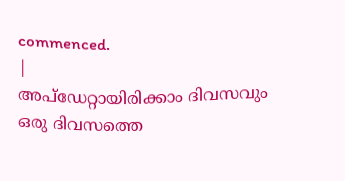commenced.
|
അപ്ഡേറ്റായിരിക്കാം ദിവസവും
ഒരു ദിവസത്തെ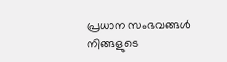പ്രധാന സംഭവങ്ങൾ നിങ്ങളുടെ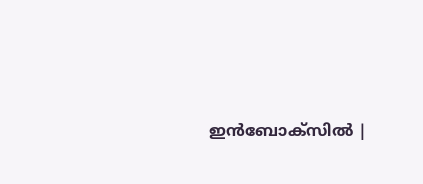ഇൻബോക്സിൽ |